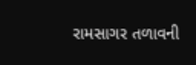રામસાગર તળાવની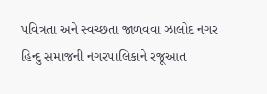પવિત્રતા અને સ્વચ્છતા જાળવવા ઝાલોદ નગર હિન્દુ સમાજની નગરપાલિકાને રજૂઆત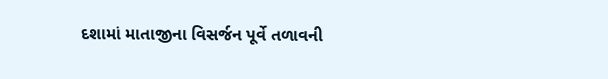દશામાં માતાજીના વિસર્જન પૂર્વે તળાવની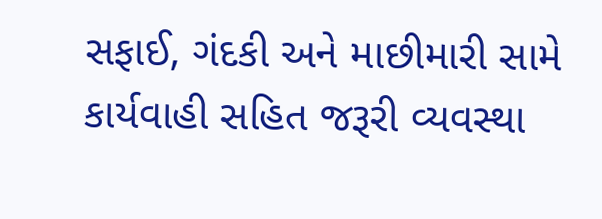સફાઈ, ગંદકી અને માછીમારી સામે કાર્યવાહી સહિત જરૂરી વ્યવસ્થા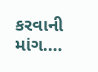કરવાની માંગ.…